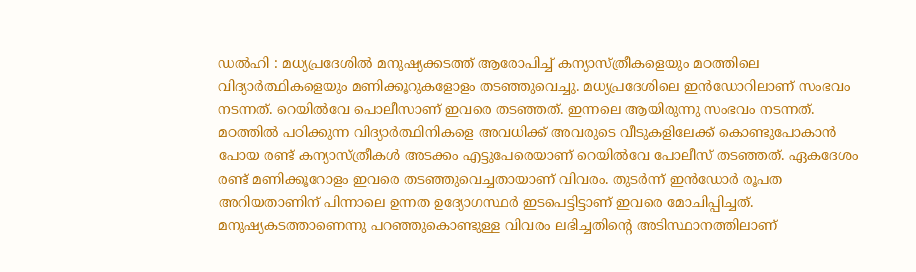ഡൽഹി : മധ്യപ്രദേശിൽ മനുഷ്യക്കടത്ത് ആരോപിച്ച് കന്യാസ്ത്രീകളെയും മഠത്തിലെ വിദ്യാർത്ഥികളെയും മണിക്കൂറുകളോളം തടഞ്ഞുവെച്ചു. മധ്യപ്രദേശിലെ ഇൻഡോറിലാണ് സംഭവം നടന്നത്. റെയിൽവേ പൊലീസാണ് ഇവരെ തടഞ്ഞത്. ഇന്നലെ ആയിരുന്നു സംഭവം നടന്നത്. മഠത്തിൽ പഠിക്കുന്ന വിദ്യാർത്ഥിനികളെ അവധിക്ക് അവരുടെ വീടുകളിലേക്ക് കൊണ്ടുപോകാൻ പോയ രണ്ട് കന്യാസ്ത്രീകൾ അടക്കം എട്ടുപേരെയാണ് റെയിൽവേ പോലീസ് തടഞ്ഞത്. ഏകദേശം രണ്ട് മണിക്കൂറോളം ഇവരെ തടഞ്ഞുവെച്ചതായാണ് വിവരം. തുടർന്ന് ഇൻഡോർ രൂപത അറിയതാണിന് പിന്നാലെ ഉന്നത ഉദ്യോഗസ്ഥർ ഇടപെട്ടിട്ടാണ് ഇവരെ മോചിപ്പിച്ചത്. മനുഷ്യകടത്താണെന്നു പറഞ്ഞുകൊണ്ടുള്ള വിവരം ലഭിച്ചതിന്റെ അടിസ്ഥാനത്തിലാണ്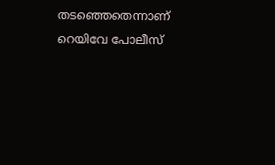തടഞ്ഞെതെന്നാണ് റെയിവേ പോലീസ്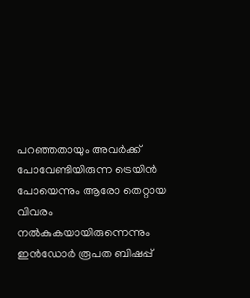പറഞ്ഞതായും അവർക്ക് പോവേണ്ടിയിരുന്ന ട്രെയിൻ പോയെന്നും ആരോ തെറ്റായ വിവരം നൽകുകയായിരുന്നെന്നും ഇൻഡോർ രൂപത ബിഷപ്പ്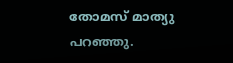തോമസ് മാത്യു പറഞ്ഞു.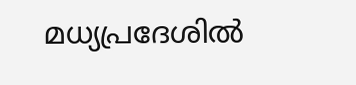മധ്യപ്രദേശിൽ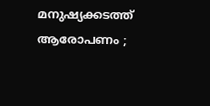മനുഷ്യക്കടത്ത് ആരോപണം ;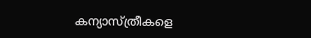കന്യാസ്ത്രീകളെ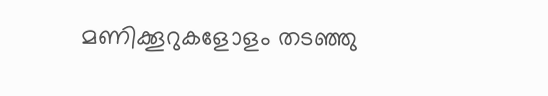മണിക്കൂറുകളോളം തടഞ്ഞു